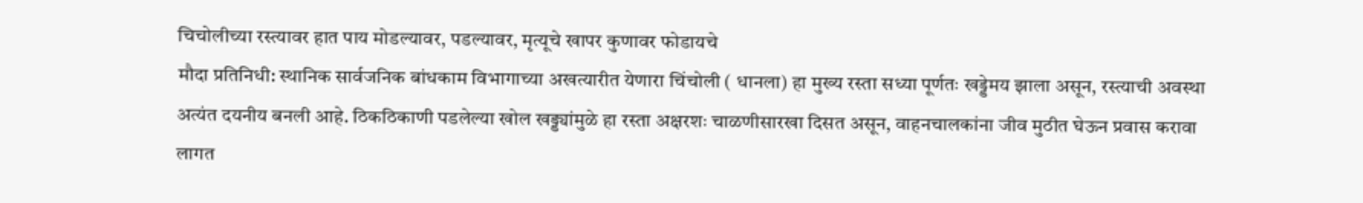चिचोलीच्या रस्त्यावर हात पाय मोडल्यावर, पडल्यावर, मृत्यूचे खापर कुणावर फोडायचे
मौदा प्रतिनिधी: स्थानिक सार्वजनिक बांधकाम विभागाच्या अखत्यारीत येणारा चिंचोली ( धानला) हा मुख्य रस्ता सध्या पूर्णतः खड्डेमय झाला असून, रस्त्याची अवस्था अत्यंत दयनीय बनली आहे. ठिकठिकाणी पडलेल्या खोल खड्ड्यांमुळे हा रस्ता अक्षरशः चाळणीसारखा दिसत असून, वाहनचालकांना जीव मुठीत घेऊन प्रवास करावा लागत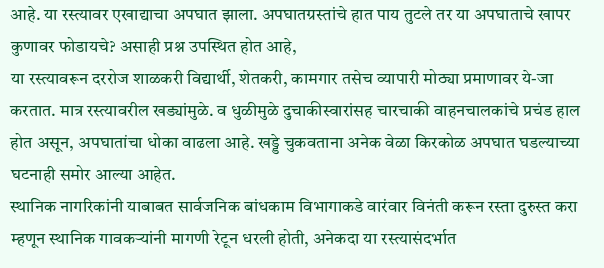आहे. या रस्त्यावर एखाद्याचा अपघात झाला. अपघातग्रस्तांचे हात पाय तुटले तर या अपघाताचे खापर कुणावर फोडायचे? असाही प्रश्न उपस्थित होत आहे,
या रस्त्यावरून दररोज शाळकरी विद्यार्थी, शेतकरी, कामगार तसेच व्यापारी मोठ्या प्रमाणावर ये-जा करतात. मात्र रस्त्यावरील खड्यांमुळे. व धुळीमुळे दुचाकीस्वारांसह चारचाकी वाहनचालकांचे प्रचंड हाल होत असून, अपघातांचा धोका वाढला आहे. खड्डे चुकवताना अनेक वेळा किरकोळ अपघात घडल्याच्या घटनाही समोर आल्या आहेत.
स्थानिक नागरिकांनी याबाबत सार्वजनिक बांधकाम विभागाकडे वारंवार विनंती करून रस्ता दुरुस्त करा म्हणून स्थानिक गावकऱ्यांनी मागणी रेटून धरली होती, अनेकदा या रस्त्यासंदर्भात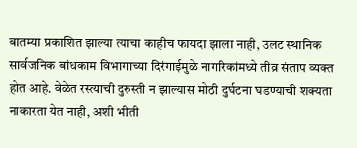बातम्या प्रकाशित झाल्या त्याचा काहीच फायदा झाला नाही, उलट स्थानिक सार्वजनिक बांधकाम विभागाच्या दिरंगाईमुळे नागरिकांमध्ये तीव्र संताप व्यक्त होत आहे. वेळेत रस्त्याची दुरुस्ती न झाल्यास मोठी दुर्घटना घडण्याची शक्यता नाकारता येत नाही, अशी भीती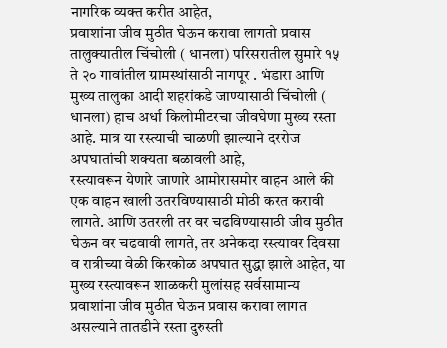नागरिक व्यक्त करीत आहेत,
प्रवाशांना जीव मुठीत घेऊन करावा लागतो प्रवास
तालुक्यातील चिंचोली ( धानला) परिसरातील सुमारे १५ ते २० गावांतील ग्रामस्थांसाठी नागपूर . भंडारा आणि मुख्य तालुका आदी शहरांकडे जाण्यासाठी चिंचोली ( धानला) हाच अर्धा किलोमीटरचा जीवघेणा मुख्य रस्ता आहे. मात्र या रस्त्याची चाळणी झाल्याने दररोज अपघातांची शक्यता बळावली आहे,
रस्त्यावरून येणारे जाणारे आमोरासमोर वाहन आले की एक वाहन खाली उतरविण्यासाठी मोठी करत करावी लागते. आणि उतरली तर वर चढविण्यासाठी जीव मुठीत घेऊन वर चढवावी लागते, तर अनेकदा रस्त्यावर दिवसा व रात्रीच्या वेळी किरकोळ अपघात सुद्धा झाले आहेत, या मुख्य रस्त्यावरून शाळकरी मुलांसह सर्वसामान्य प्रवाशांना जीव मुठीत घेऊन प्रवास करावा लागत असल्याने तातडीने रस्ता दुरुस्ती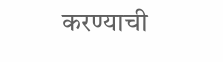करण्याची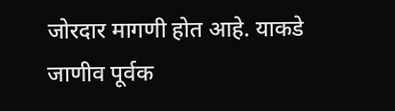जोरदार मागणी होत आहे. याकडे जाणीव पूर्वक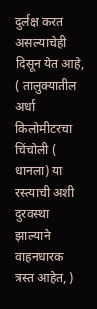दुर्लक्ष करत असल्याचेही दिसून येत आहे,
( तालुक्यातील अर्धा किलोमीटरचा चिंचोली ( धानला) या रस्त्याची अशी दुरवस्था झाल्याने वाहनधारक त्रस्त आहेत, )